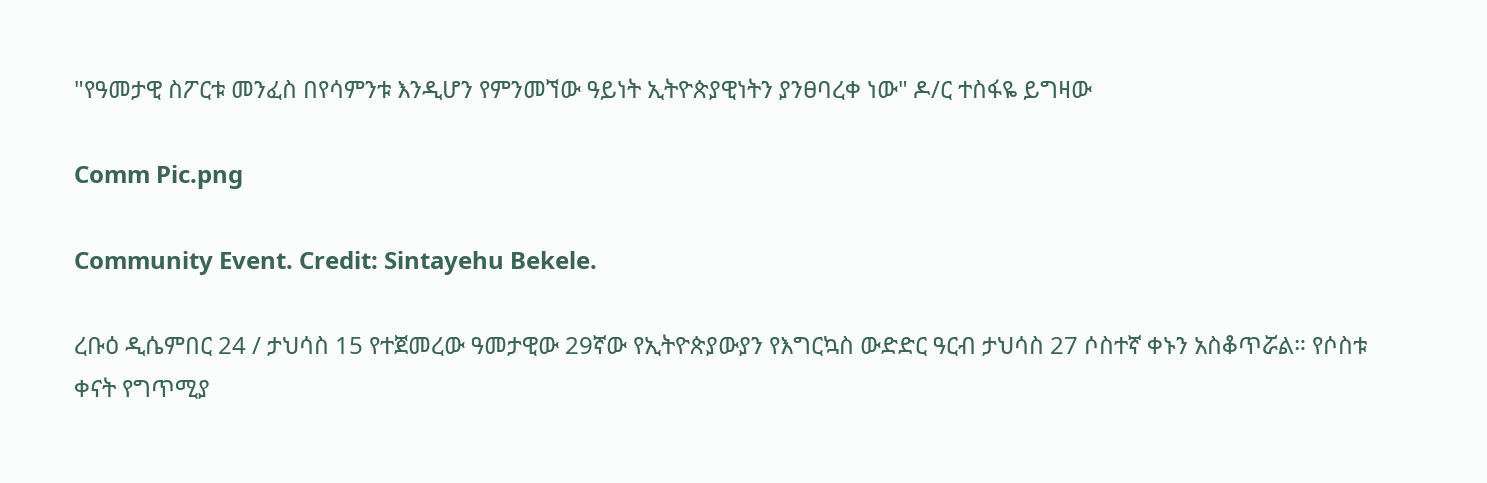"የዓመታዊ ስፖርቱ መንፈስ በየሳምንቱ እንዲሆን የምንመኘው ዓይነት ኢትዮጵያዊነትን ያንፀባረቀ ነው" ዶ/ር ተስፋዬ ይግዛው

Comm Pic.png

Community Event. Credit: Sintayehu Bekele.

ረቡዕ ዲሴምበር 24 / ታህሳስ 15 የተጀመረው ዓመታዊው 29ኛው የኢትዮጵያውያን የእግርኳስ ውድድር ዓርብ ታህሳስ 27 ሶስተኛ ቀኑን አስቆጥሯል። የሶስቱ ቀናት የግጥሚያ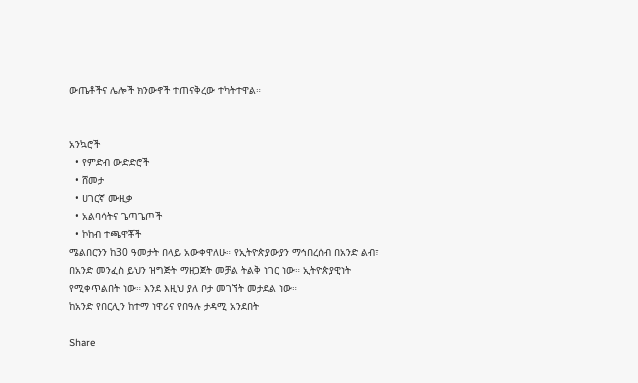ውጤቶችና ሌሎች ክንውኖች ተጠናቅረው ተካትተዋል።


አንኳሮች
  • የምድብ ውድድሮች
  • ሸመታ
  • ሀገርኛ ሙዚቃ
  • አልባሳትና ጌጣጌጦች
  • ኮከብ ተጫዋቾች
ሜልበርንን ከ30 ዓመታት በላይ አውቀዋለሁ። የኢትዮጵያውያን ማኅበረሰብ በአንድ ልብ፣ በአንድ መንፈስ ይህን ዝግጅት ማዘጋጀት መቻል ትልቅ ነገር ነው። ኢትዮጵያዊነት የሚቀጥልበት ነው። እንደ እዚህ ያለ ቦታ መገኘት መታደል ነው።
ከአንድ የበርሊን ከተማ ነዋሪና የበዓሉ ታዳሚ አንደበት

Share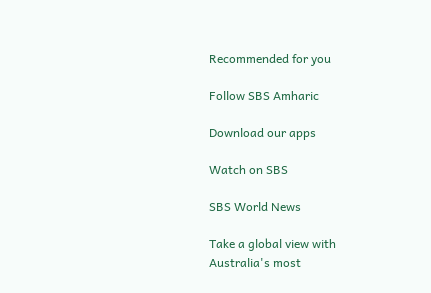Recommended for you

Follow SBS Amharic

Download our apps

Watch on SBS

SBS World News

Take a global view with Australia's most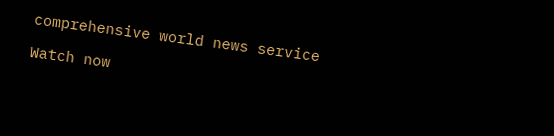comprehensive world news service

Watch now